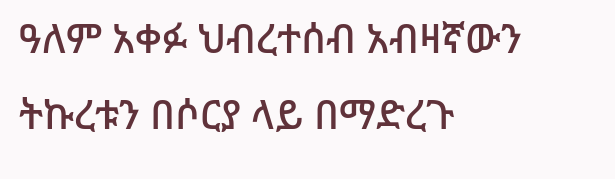ዓለም አቀፉ ህብረተሰብ አብዛኛውን ትኩረቱን በሶርያ ላይ በማድረጉ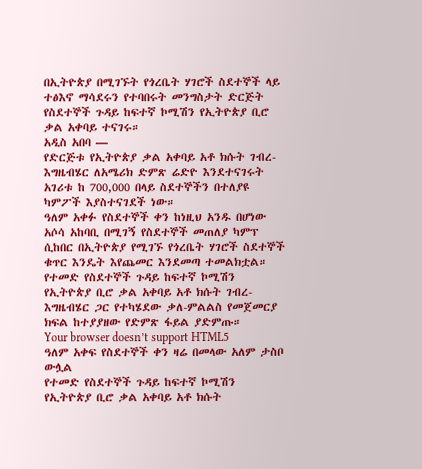በኢትዮጵያ በሚገኙት የጎረቤት ሃገሮች ስደተኞች ላይ ተፅእኖ ማሳደሩን የተባበሩት መንግስታት ድርጅት የስደተኞች ጉዳይ ከፍተኛ ኮሚሽን የኢትዮጵያ ቢሮ ቃል አቀባይ ተናገሩ።
አዲስ አበባ —
የድርጅቱ የኢትዮጵያ ቃል አቀባይ አቶ ክሱት ገብረ-እግዜብሄር ለአሜሪክ ድምጽ ሬድዮ እንደተናገሩት አገሪቱ ከ 700,000 በላይ ስደተኞችን በተለያዩ ካምፖች እያስተናገደች ነው።
ዓለም አቀፉ የስደተኞች ቀን ከነዚህ አንዱ በሆነው አሶሳ አከባቢ በሚገኝ የስደተኞች መጠለያ ካምፕ ሲከበር በኢትዮጵያ የሚገኙ የጎረቤት ሃገሮች ስደተኞች ቁጥር እንዴት እየጨመር እንደመጣ ተመልክቷል።
የተመድ የስደተኞች ጉዳይ ከፍተኛ ኮሚሽን የኢትዮጵያ ቢሮ ቃል አቀባይ አቶ ክሱት ገብረ-እግዜብሄር ጋር የተካሄደው ቃለ-ምልልስ የመጀመርያ ክፍል ከተያያዘው የድምጽ ፋይል ያድምጡ።
Your browser doesn’t support HTML5
ዓለም አቀፍ የስደተኞች ቀን ዛሬ በመላው አለም ታስቦ ውሏል
የተመድ የስደተኞች ጉዳይ ከፍተኛ ኮሚሽን የኢትዮጵያ ቢሮ ቃል አቀባይ አቶ ክሱት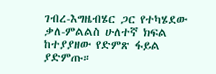ገብረ-እግዜብሄር ጋር የተካሄደው ቃለ-ምልልስ ሁለተኛ ክፍል ከተያያዘው የድምጽ ፋይል ያድምጡ።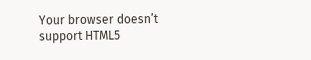Your browser doesn’t support HTML5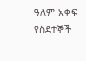ዓለም አቀፍ የስደተኞች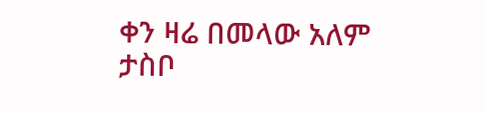ቀን ዛሬ በመላው አለም ታስቦ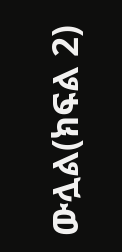ውሏል(ክፍል 2)